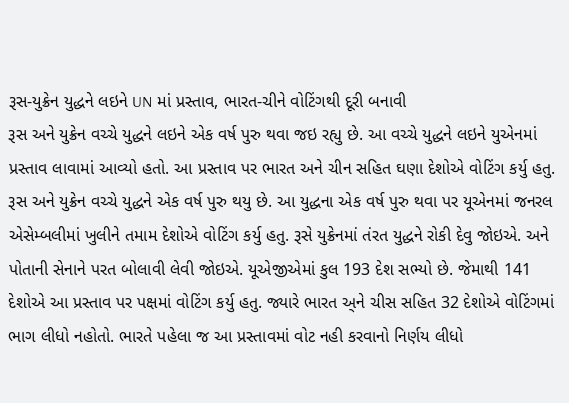રૂસ-યુક્રેન યુદ્ધને લઇને UN માં પ્રસ્તાવ, ભારત-ચીને વોટિંગથી દૂરી બનાવી
રૂસ અને યુક્રેન વચ્ચે યુદ્ધને લઇને એક વર્ષ પુરુ થવા જઇ રહ્યુ છે. આ વચ્ચે યુદ્ધને લઇને યુએનમાં પ્રસ્તાવ લાવામાં આવ્યો હતો. આ પ્રસ્તાવ પર ભારત અને ચીન સહિત ઘણા દેશોએ વોટિંગ કર્યુ હતુ.
રૂસ અને યુક્રેન વચ્ચે યુદ્ધને એક વર્ષ પુરુ થયુ છે. આ યુદ્ધના એક વર્ષ પુરુ થવા પર યૂએનમાં જનરલ એસેમ્બલીમાં ખુલીને તમામ દેશોએ વોટિંગ કર્યુ હતુ. રૂસે યુક્રેનમાં તંરત યુદ્ધને રોકી દેવુ જોઇએ. અને પોતાની સેનાને પરત બોલાવી લેવી જોઇએ. યૂએજીએમાં કુલ 193 દેશ સભ્યો છે. જેમાથી 141 દેશોએ આ પ્રસ્તાવ પર પક્ષમાં વોટિંગ કર્યુ હતુ. જ્યારે ભારત અ્ને ચીસ સહિત 32 દેશોએ વોટિંગમાં ભાગ લીધો નહોતો. ભારતે પહેલા જ આ પ્રસ્તાવમાં વોટ નહી કરવાનો નિર્ણય લીધો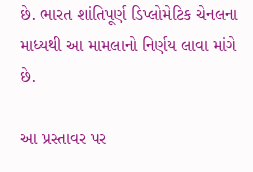છે. ભારત શાંતિપૂર્ણ ડિપ્લોમેટિક ચેનલના માધ્યથી આ મામલાનો નિર્ણય લાવા માંગે છે.

આ પ્રસ્તાવર પર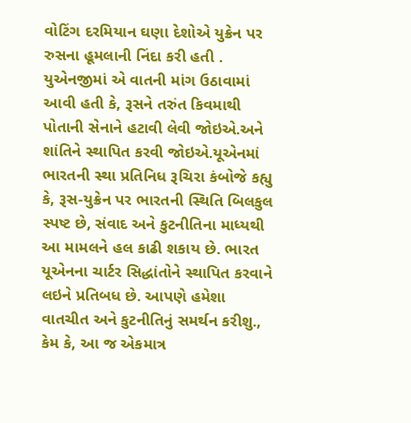વોટિંગ દરમિયાન ઘણા દેશોએ યુક્રેન પર રુસના હૂમલાની નિંદા કરી હતી . યુએનજીમાં એ વાતની માંગ ઉઠાવામાં આવી હતી કે, રૂસને તરુંત કિવમાથી પોતાની સેનાને હટાવી લેવી જોઇએ.અને શાંતિને સ્થાપિત કરવી જોઇએ.યૂએનમાં ભારતની સ્થા પ્રતિનિધ રૂચિરા કંબોજે કહ્યુ કે, રૂસ-યુક્રેન પર ભારતની સ્થિતિ બિલકુલ સ્પષ્ટ છે, સંવાદ અને કુટનીતિના માધ્યથી આ મામલને હલ કાઢી શકાય છે. ભારત યૂએનના ચાર્ટર સિદ્ધાંતોને સ્થાપિત કરવાને લઇને પ્રતિબધ છે. આપણે હમેશા વાતચીત અને કુટનીતિનું સમર્થન કરીશુ., કેમ કે, આ જ એકમાત્ર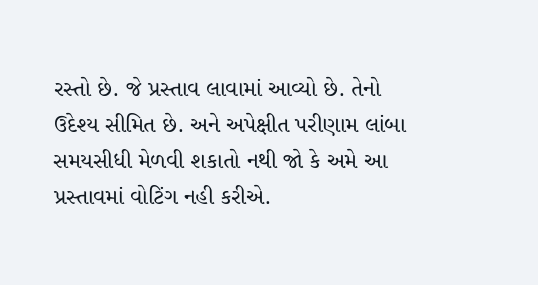રસ્તો છે. જે પ્રસ્તાવ લાવામાં આવ્યો છે. તેનો ઉદેશ્ય સીમિત છે. અને અપેક્ષીત પરીણામ લાંબા સમયસીધી મેળવી શકાતો નથી જો કે અમે આ પ્રસ્તાવમાં વોટિંગ નહી કરીએ.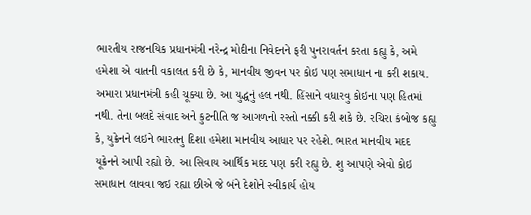ભારતીય રાજનયિક પ્રધાનમંત્રી નરેન્દ્ર મોદીના નિવેદનને ફરી પુનરાવર્તન કરતા કહ્યુ કે, અમે હમેશા એ વાતની વકાલત કરી છે કે, માનવીય જીવન પર કોઇ પણ સમાધાન ના કરી શકાય. અમારા પ્રધાનમંત્રી કહી ચૂક્યા છે. આ યુદ્ધનું હલ નથી. હિંસાને વધારવુ કોઇના પણ હિતમાં નથી. તેના બલદે સંવાદ અને કુટનીતિ જ આગળનો રસ્તો નક્કી કરી શકે છે. રચિરા કંબોજ કહ્યુ કે, યુક્રેનને લઇને ભારતનુ દિશા હમેશા માનવીય આધાર પર રહેશે. ભારત માનવીય મદદ યૂક્રેનને આપી રહ્યો છે. આ સિવાય આર્થિક મદદ પણ કરી રહ્યુ છે. શુ આપણે એવો કોઇ સમાધાન લાવવા જઇ રહ્યા છીએ જે બંને દેશોને સ્વીકાર્ય હોય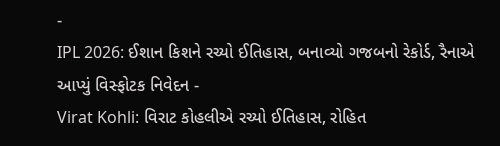-
IPL 2026: ઈશાન કિશને રચ્યો ઈતિહાસ, બનાવ્યો ગજબનો રેકોર્ડ, રૈનાએ આપ્યું વિસ્ફોટક નિવેદન -
Virat Kohli: વિરાટ કોહલીએ રચ્યો ઈતિહાસ, રોહિત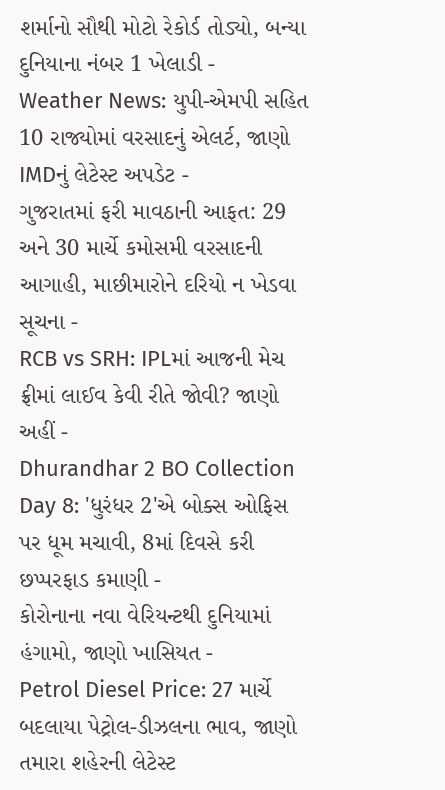શર્માનો સૌથી મોટો રેકોર્ડ તોડ્યો, બન્યા દુનિયાના નંબર 1 ખેલાડી -
Weather News: યુપી-એમપી સહિત 10 રાજ્યોમાં વરસાદનું એલર્ટ, જાણો IMDનું લેટેસ્ટ અપડેટ -
ગુજરાતમાં ફરી માવઠાની આફત: 29 અને 30 માર્ચે કમોસમી વરસાદની આગાહી, માછીમારોને દરિયો ન ખેડવા સૂચના -
RCB vs SRH: IPLમાં આજની મેચ ફ્રીમાં લાઈવ કેવી રીતે જોવી? જાણો અહીં -
Dhurandhar 2 BO Collection Day 8: 'ધુરંધર 2'એ બોક્સ ઓફિસ પર ધૂમ મચાવી, 8માં દિવસે કરી છપ્પરફાડ કમાણી -
કોરોનાના નવા વેરિયન્ટથી દુનિયામાં હંગામો, જાણો ખાસિયત -
Petrol Diesel Price: 27 માર્ચે બદલાયા પેટ્રોલ-ડીઝલના ભાવ, જાણો તમારા શહેરની લેટેસ્ટ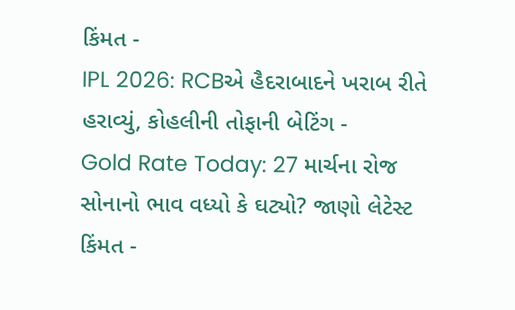કિંમત -
IPL 2026: RCBએ હૈદરાબાદને ખરાબ રીતે હરાવ્યું, કોહલીની તોફાની બેટિંગ -
Gold Rate Today: 27 માર્ચના રોજ સોનાનો ભાવ વધ્યો કે ઘટ્યો? જાણો લેટેસ્ટ કિંમત -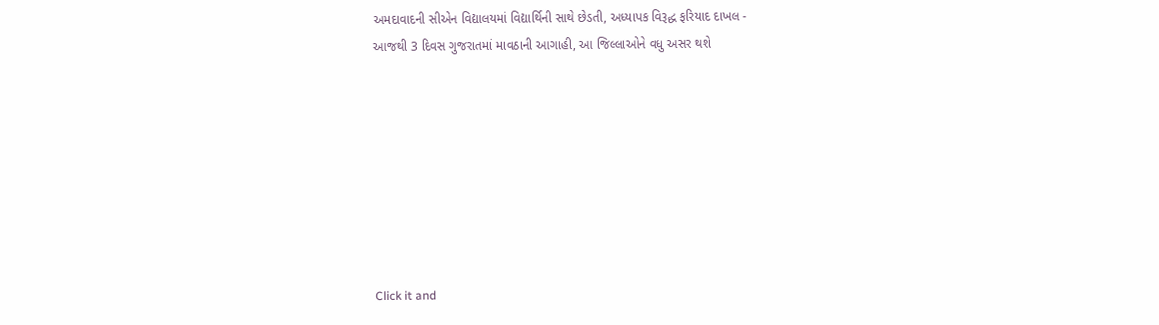અમદાવાદની સીએન વિદ્યાલયમાં વિદ્યાર્થિની સાથે છેડતી, અધ્યાપક વિરૂદ્ધ ફરિયાદ દાખલ -
આજથી 3 દિવસ ગુજરાતમાં માવઠાની આગાહી, આ જિલ્લાઓને વધુ અસર થશે








Click it and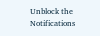Unblock the Notifications